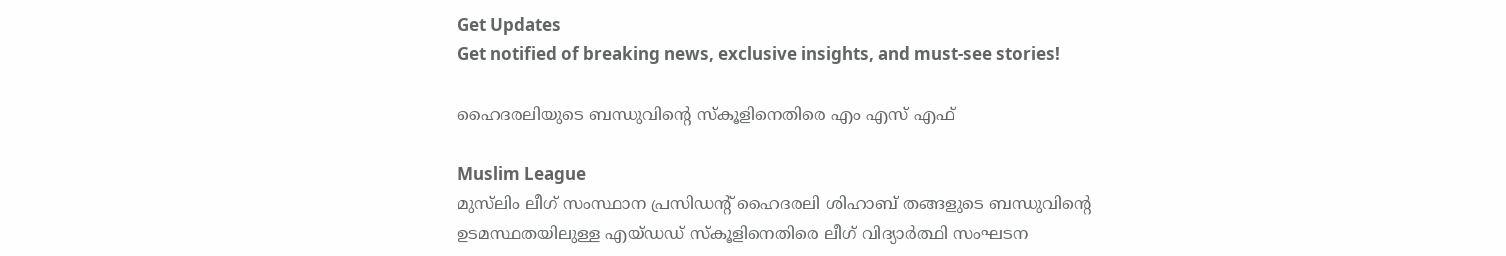Get Updates
Get notified of breaking news, exclusive insights, and must-see stories!

ഹൈദരലിയുടെ ബന്ധുവിന്റെ സ്‌കൂളിനെതിരെ എം എസ് എഫ്

Muslim League
മുസ്‌ലിം ലീഗ് സംസ്ഥാന പ്രസിഡന്റ് ഹൈദരലി ശിഹാബ് തങ്ങളുടെ ബന്ധുവിന്റെ ഉടമസ്ഥതയിലുള്ള എയ്ഡഡ് സ്‌കൂളിനെതിരെ ലീഗ് വിദ്യാര്‍ത്ഥി സംഘടന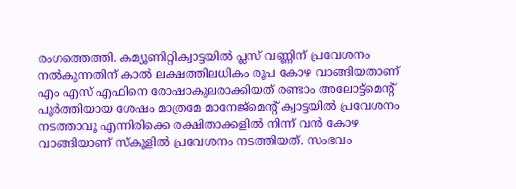രംഗത്തെത്തി. കമ്യൂണിറ്റിക്വാട്ടയില്‍ പ്ലസ് വണ്ണിന് പ്രവേശനം നല്‍കുന്നതിന് കാല്‍ ലക്ഷത്തിലധികം രൂപ കോഴ വാങ്ങിയതാണ് എം എസ് എഫിനെ രോഷാകുലരാക്കിയത് രണ്ടാം അലോട്ട്‌മെന്റ് പൂര്‍ത്തിയായ ശേഷം മാത്രമേ മാനേജ്‌മെന്റ് ക്വാട്ടയില്‍ പ്രവേശനം നടത്താവൂ എന്നിരിക്കെ രക്ഷിതാക്കളില്‍ നിന്ന് വന്‍ കോഴ വാങ്ങിയാണ് സ്‌കൂളില്‍ പ്രവേശനം നടത്തിയത്. സംഭവം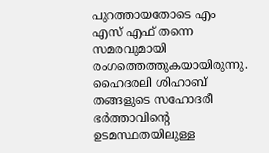പുറത്തായതോടെ എം എസ് എഫ് തന്നെ സമരവുമായി രംഗത്തെത്തുകയായിരുന്നു. ഹൈദരലി ശിഹാബ് തങ്ങളുടെ സഹോദരീ ഭര്‍ത്താവിന്റെ ഉടമസ്ഥതയിലുള്ള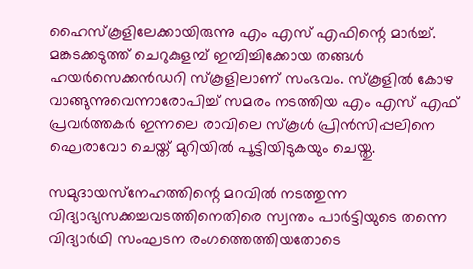ഹൈസ്‌കൂളിലേക്കായിരുന്നു എം എസ് എഫിന്റെ മാര്‍ച്ച്. മങ്കടക്കടുത്ത് ചെറുകുളമ്പ് ഇമ്പിച്ചിക്കോയ തങ്ങള്‍ ഹയര്‍സെക്കന്‍ഡറി സ്‌കൂളിലാണ് സംഭവം. സ്‌കൂളില്‍ കോഴ വാങ്ങുന്നുവെന്നാരോപിച്ച് സമരം നടത്തിയ എം എസ് എഫ് പ്രവര്‍ത്തകര്‍ ഇന്നലെ രാവിലെ സ്‌കൂള്‍ പ്രിന്‍സിപ്പലിനെ ഘെരാവോ ചെയ്ത് മുറിയില്‍ പൂട്ടിയിടുകയും ചെയ്തു.

സമുദായസ്‌നേഹത്തിന്റെ മറവില്‍ നടത്തുന്ന വിദ്യാഭ്യസക്കച്ചവടത്തിനെതിരെ സ്വന്തം പാര്‍ട്ടിയുടെ തന്നെ വിദ്യാര്‍ഥി സംഘടന രംഗത്തെത്തിയതോടെ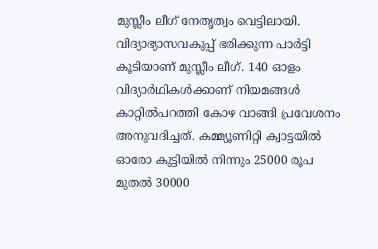മുസ്ലീം ലീഗ് നേതൃത്വം വെട്ടിലായി. വിദ്യാഭ്യാസവകുപ്പ് ഭരിക്കുന്ന പാര്‍ട്ടി കൂടിയാണ് മുസ്ലീം ലീഗ്. 140 ഓളം വിദ്യാര്‍ഥികള്‍ക്കാണ് നിയമങ്ങള്‍ കാറ്റില്‍പറത്തി കോഴ വാങ്ങി പ്രവേശനം അനുവദിച്ചത്. കമ്മ്യൂണിറ്റി ക്വാട്ടയില്‍ ഓരോ കുട്ടിയില്‍ നിന്നും 25000 രൂപ മുതല്‍ 30000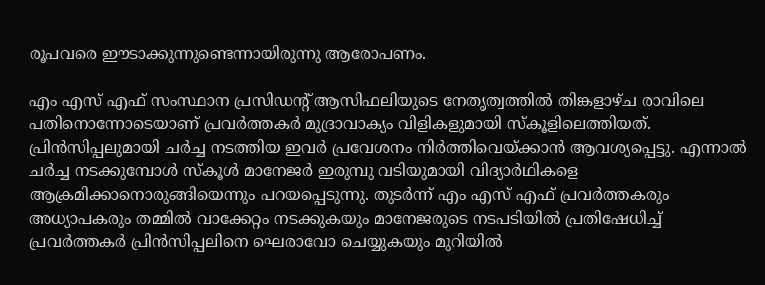രൂപവരെ ഈടാക്കുന്നുണ്ടെന്നായിരുന്നു ആരോപണം.

എം എസ് എഫ് സംസ്ഥാന പ്രസിഡന്റ് ആസിഫലിയുടെ നേതൃത്വത്തില്‍ തിങ്കളാഴ്ച രാവിലെ പതിനൊന്നോടെയാണ് പ്രവര്‍ത്തകര്‍ മുദ്രാവാക്യം വിളികളുമായി സ്‌കൂളിലെത്തിയത്. പ്രിന്‍സിപ്പലുമായി ചര്‍ച്ച നടത്തിയ ഇവര്‍ പ്രവേശനം നിര്‍ത്തിവെയ്ക്കാന്‍ ആവശ്യപ്പെട്ടു. എന്നാല്‍ ചര്‍ച്ച നടക്കുമ്പോള്‍ സ്‌കൂള്‍ മാനേജര്‍ ഇരുമ്പു വടിയുമായി വിദ്യാര്‍ഥികളെ ആക്രമിക്കാനൊരുങ്ങിയെന്നും പറയപ്പെടുന്നു. തുടര്‍ന്ന് എം എസ് എഫ് പ്രവര്‍ത്തകരും അധ്യാപകരും തമ്മില്‍ വാക്കേറ്റം നടക്കുകയും മാനേജരുടെ നടപടിയില്‍ പ്രതിഷേധിച്ച് പ്രവര്‍ത്തകര്‍ പ്രിന്‍സിപ്പലിനെ ഘെരാവോ ചെയ്യുകയും മുറിയില്‍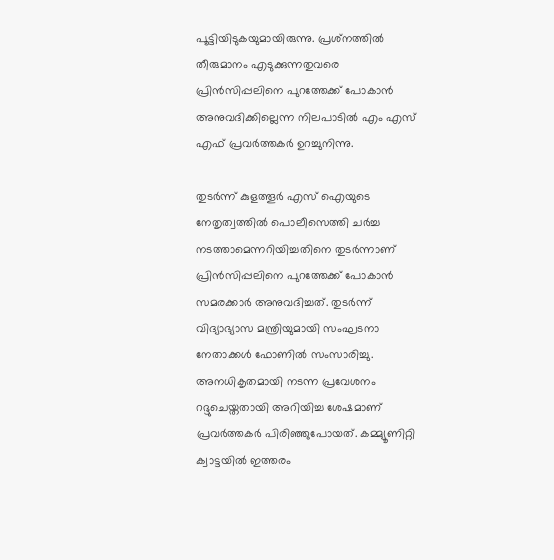പൂട്ടിയിടുകയുമായിരുന്നു. പ്രശ്‌നത്തില്‍ തീരുമാനം എടുക്കുന്നതുവരെ പ്രിന്‍സിപ്പലിനെ പുറത്തേക്ക് പോകാന്‍ അനുവദിക്കില്ലെന്ന നിലപാടില്‍ എം എസ് എഫ് പ്രവര്‍ത്തകര്‍ ഉറച്ചുനിന്നു.

തുടര്‍ന്ന് കുളത്തൂര്‍ എസ് ഐയുടെ നേതൃത്വത്തില്‍ പൊലീസെത്തി ചര്‍ച്ച നടത്താമെന്നറിയിച്ചതിനെ തുടര്‍ന്നാണ് പ്രിന്‍സിപ്പലിനെ പുറത്തേക്ക് പോകാന്‍ സമരക്കാര്‍ അനുവദിച്ചത്. തുടര്‍ന്ന് വിദ്യാഭ്യാസ മന്ത്രിയുമായി സംഘടനാ നേതാക്കള്‍ ഫോണില്‍ സംസാരിച്ചു. അനധികൃതമായി നടന്ന പ്രവേശനം റദ്ദുചെയ്തതായി അറിയിച്ച ശേഷമാണ് പ്രവര്‍ത്തകര്‍ പിരിഞ്ഞുപോയത്. കമ്മ്യൂണിറ്റി ക്വാട്ടയില്‍ ഇത്തരം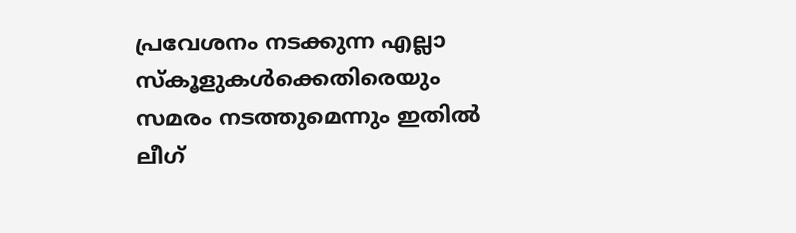പ്രവേശനം നടക്കുന്ന എല്ലാ സ്‌കൂളുകള്‍ക്കെതിരെയും സമരം നടത്തുമെന്നും ഇതില്‍ ലീഗ്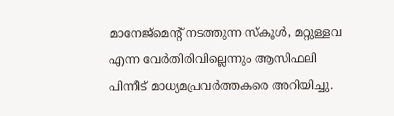മാനേജ്‌മെന്റ് നടത്തുന്ന സ്‌കൂള്‍, മറ്റുള്ളവ എന്ന വേര്‍തിരിവില്ലെന്നും ആസിഫലി പിന്നീട് മാധ്യമപ്രവര്‍ത്തകരെ അറിയിച്ചു.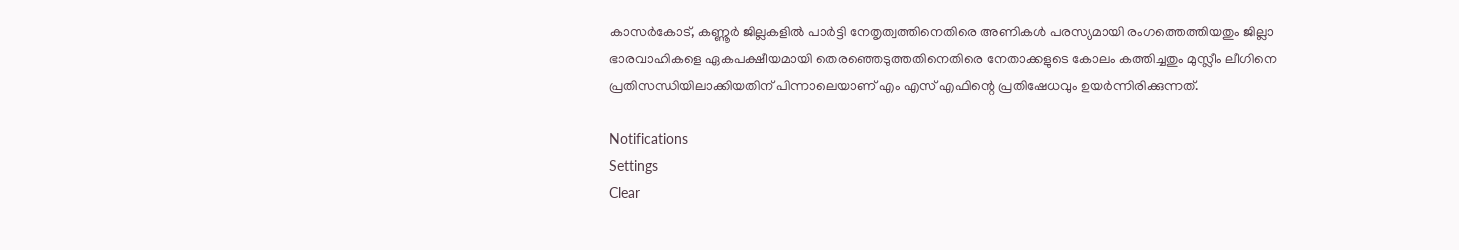കാസര്‍കോട്, കണ്ണൂര്‍ ജില്ലകളില്‍ പാര്‍ട്ടി നേതൃത്വത്തിനെതിരെ അണികള്‍ പരസ്യമായി രംഗത്തെത്തിയതും ജില്ലാ ഭാരവാഹികളെ ഏകപക്ഷീയമായി തെരഞ്ഞെടുത്തതിനെതിരെ നേതാക്കളുടെ കോലം കത്തിച്ചതും മുസ്ലീം ലീഗിനെ പ്രതിസന്ധിയിലാക്കിയതിന് പിന്നാലെയാണ് എം എസ് എഫിന്റെ പ്രതിഷേധവും ഉയര്‍ന്നിരിക്കുന്നത്.

Notifications
Settings
Clear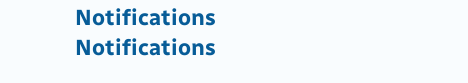Notifications
Notifications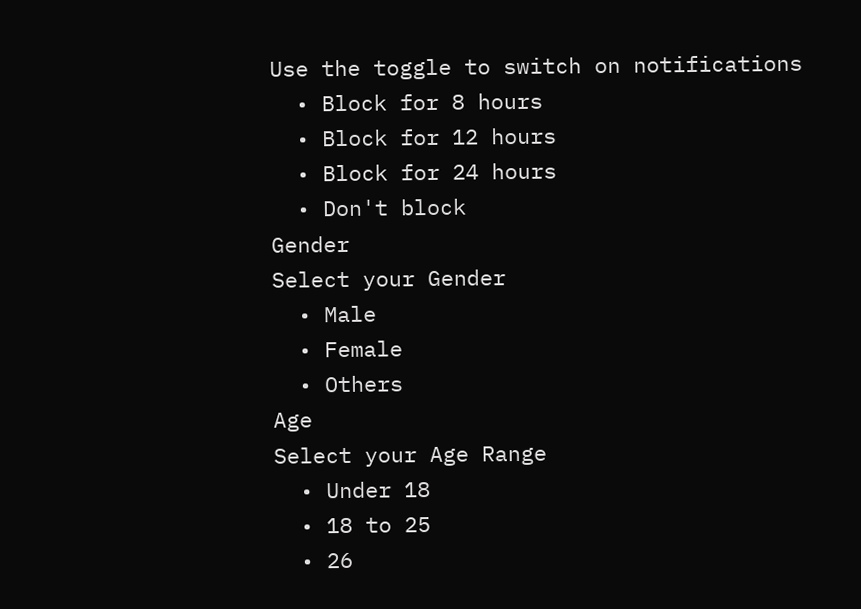Use the toggle to switch on notifications
  • Block for 8 hours
  • Block for 12 hours
  • Block for 24 hours
  • Don't block
Gender
Select your Gender
  • Male
  • Female
  • Others
Age
Select your Age Range
  • Under 18
  • 18 to 25
  • 26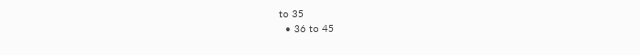to 35
  • 36 to 45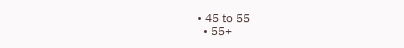• 45 to 55
  • 55+